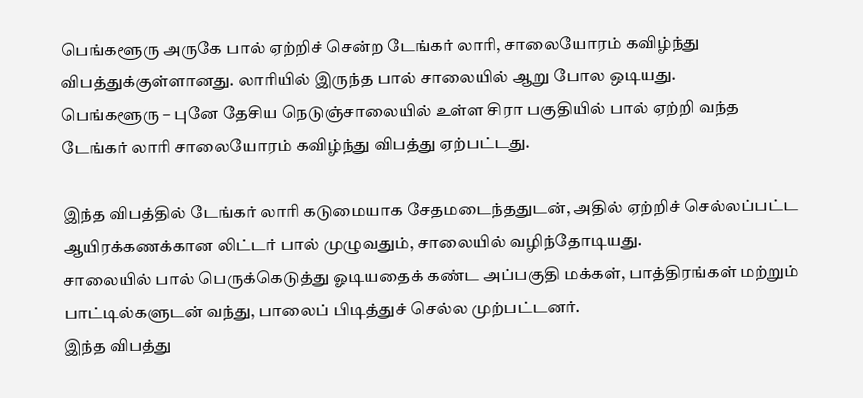பெங்களூரு அருகே பால் ஏற்றிச் சென்ற டேங்கர் லாரி, சாலையோரம் கவிழ்ந்து விபத்துக்குள்ளானது. லாரியில் இருந்த பால் சாலையில் ஆறு போல ஒடியது.
பெங்களூரு – புனே தேசிய நெடுஞ்சாலையில் உள்ள சிரா பகுதியில் பால் ஏற்றி வந்த டேங்கர் லாரி சாலையோரம் கவிழ்ந்து விபத்து ஏற்பட்டது.

இந்த விபத்தில் டேங்கர் லாரி கடுமையாக சேதமடைந்ததுடன், அதில் ஏற்றிச் செல்லப்பட்ட ஆயிரக்கணக்கான லிட்டர் பால் முழுவதும், சாலையில் வழிந்தோடியது.
சாலையில் பால் பெருக்கெடுத்து ஓடியதைக் கண்ட அப்பகுதி மக்கள், பாத்திரங்கள் மற்றும் பாட்டில்களுடன் வந்து, பாலைப் பிடித்துச் செல்ல முற்பட்டனர்.
இந்த விபத்து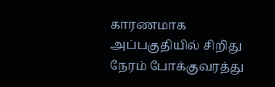காரணமாக அப்பகுதியில் சிறிது நேரம் போக்குவரத்து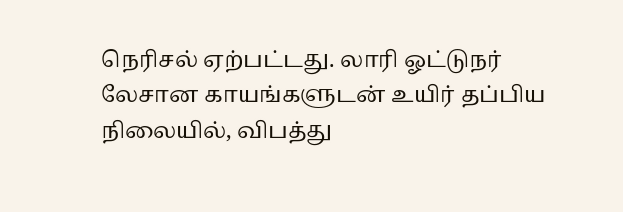நெரிசல் ஏற்பட்டது. லாரி ஓட்டுநர் லேசான காயங்களுடன் உயிர் தப்பிய நிலையில், விபத்து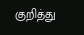குறித்து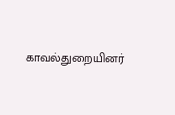காவல்துறையினர்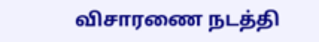விசாரணை நடத்தி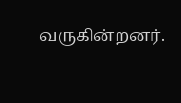வருகின்றனர்.